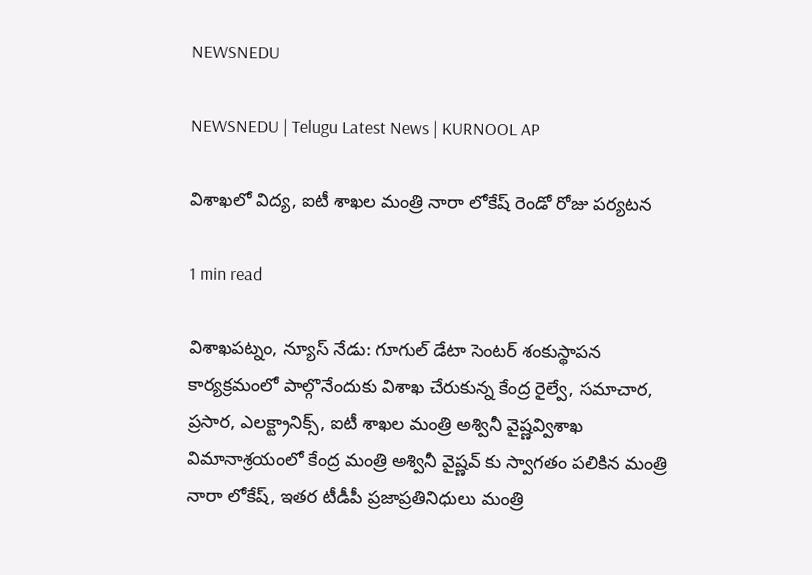NEWSNEDU

NEWSNEDU | Telugu Latest News | KURNOOL AP

విశాఖలో విద్య, ఐటీ శాఖల మంత్రి నారా లోకేష్ రెండో రోజు పర్యటన

1 min read

విశాఖపట్నం, న్యూస్ నేడు: గూగుల్ డేటా సెంటర్ శంకుస్థాపన కార్యక్రమంలో పాల్గొనేందుకు విశాఖ చేరుకున్న కేంద్ర రైల్వే, సమాచార, ప్రసార, ఎలక్ట్రానిక్స్, ఐటీ శాఖల మంత్రి అశ్వినీ వైష్ణవ్విశాఖ విమానాశ్రయంలో కేంద్ర మంత్రి అశ్వినీ వైష్ణవ్ కు స్వాగతం పలికిన మంత్రి నారా లోకేష్, ఇతర టీడీపీ ప్రజాప్రతినిధులు మంత్రి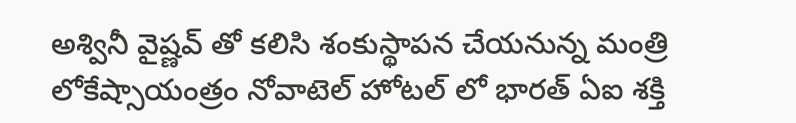అశ్వినీ వైష్ణవ్ తో కలిసి శంకుస్థాపన చేయనున్న మంత్రి లోకేష్సాయంత్రం నోవాటెల్ హోటల్ లో భారత్ ఏఐ శక్తి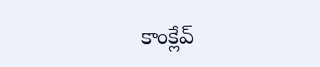కాంక్లేవ్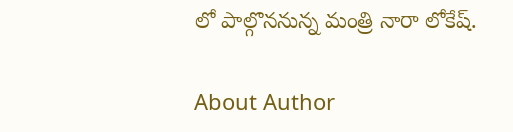లో పాల్గొననున్న మంత్రి నారా లోకేష్.

About Author